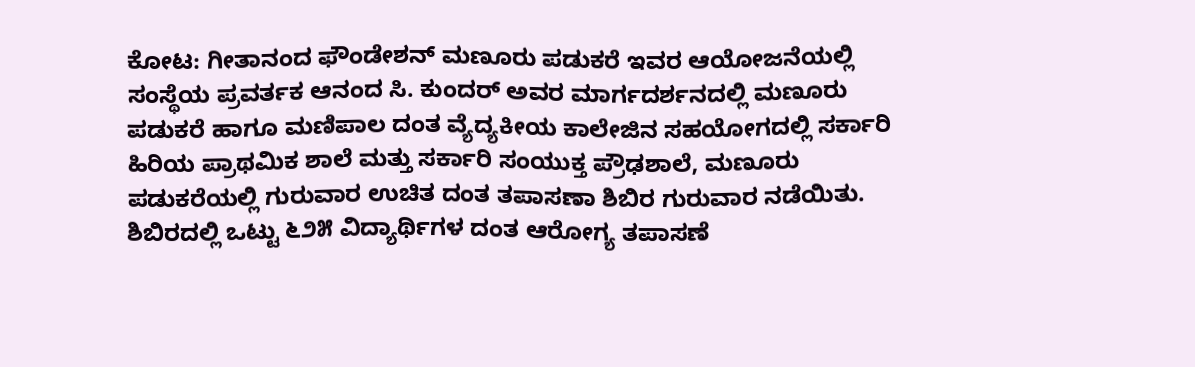ಕೋಟ: ಗೀತಾನಂದ ಫೌಂಡೇಶನ್ ಮಣೂರು ಪಡುಕರೆ ಇವರ ಆಯೋಜನೆಯಲ್ಲಿ ಸಂಸ್ಥೆಯ ಪ್ರವರ್ತಕ ಆನಂದ ಸಿ. ಕುಂದರ್ ಅವರ ಮಾರ್ಗದರ್ಶನದಲ್ಲಿ ಮಣೂರು ಪಡುಕರೆ ಹಾಗೂ ಮಣಿಪಾಲ ದಂತ ವ್ಯೆದ್ಯಕೀಯ ಕಾಲೇಜಿನ ಸಹಯೋಗದಲ್ಲಿ ಸರ್ಕಾರಿ ಹಿರಿಯ ಪ್ರಾಥಮಿಕ ಶಾಲೆ ಮತ್ತು ಸರ್ಕಾರಿ ಸಂಯುಕ್ತ ಪ್ರೌಢಶಾಲೆ, ಮಣೂರು ಪಡುಕರೆಯಲ್ಲಿ ಗುರುವಾರ ಉಚಿತ ದಂತ ತಪಾಸಣಾ ಶಿಬಿರ ಗುರುವಾರ ನಡೆಯಿತು.
ಶಿಬಿರದಲ್ಲಿ ಒಟ್ಟು ೬೨೫ ವಿದ್ಯಾರ್ಥಿಗಳ ದಂತ ಆರೋಗ್ಯ ತಪಾಸಣೆ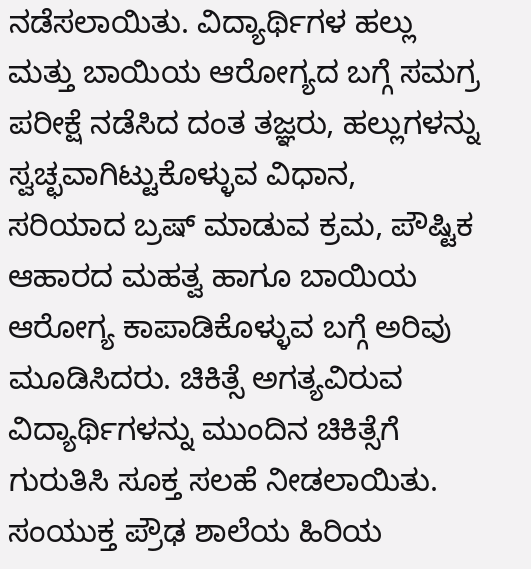ನಡೆಸಲಾಯಿತು. ವಿದ್ಯಾರ್ಥಿಗಳ ಹಲ್ಲು ಮತ್ತು ಬಾಯಿಯ ಆರೋಗ್ಯದ ಬಗ್ಗೆ ಸಮಗ್ರ ಪರೀಕ್ಷೆ ನಡೆಸಿದ ದಂತ ತಜ್ಞರು, ಹಲ್ಲುಗಳನ್ನು ಸ್ವಚ್ಛವಾಗಿಟ್ಟುಕೊಳ್ಳುವ ವಿಧಾನ, ಸರಿಯಾದ ಬ್ರಷ್ ಮಾಡುವ ಕ್ರಮ, ಪೌಷ್ಟಿಕ ಆಹಾರದ ಮಹತ್ವ ಹಾಗೂ ಬಾಯಿಯ ಆರೋಗ್ಯ ಕಾಪಾಡಿಕೊಳ್ಳುವ ಬಗ್ಗೆ ಅರಿವು ಮೂಡಿಸಿದರು. ಚಿಕಿತ್ಸೆ ಅಗತ್ಯವಿರುವ ವಿದ್ಯಾರ್ಥಿಗಳನ್ನು ಮುಂದಿನ ಚಿಕಿತ್ಸೆಗೆ ಗುರುತಿಸಿ ಸೂಕ್ತ ಸಲಹೆ ನೀಡಲಾಯಿತು.
ಸಂಯುಕ್ತ ಪ್ರೌಢ ಶಾಲೆಯ ಹಿರಿಯ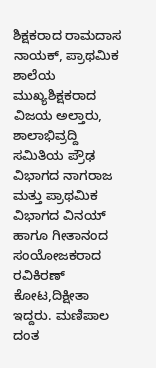ಶಿಕ್ಷಕರಾದ ರಾಮದಾಸ ನಾಯಕ್, ಪ್ರಾಥಮಿಕ ಶಾಲೆಯ ಮುಖ್ಯಶಿಕ್ಷಕರಾದ ವಿಜಯ ಅಲ್ತಾರು, ಶಾಲಾಭಿವ್ರದ್ದಿ ಸಮಿತಿಯ ಪ್ರೌಢ ವಿಭಾಗದ ನಾಗರಾಜ ಮತ್ತು ಪ್ರಾಥಮಿಕ ವಿಭಾಗದ ವಿನಯ್ ಹಾಗೂ ಗೀತಾನಂದ ಸಂಯೋಜಕರಾದ ರವಿಕಿರಣ್ ಕೋಟ,ದಿಕ್ಷೀತಾ ಇದ್ದರು. ಮಣಿಪಾಲ ದಂತ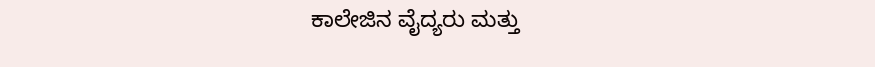ಕಾಲೇಜಿನ ವೈದ್ಯರು ಮತ್ತು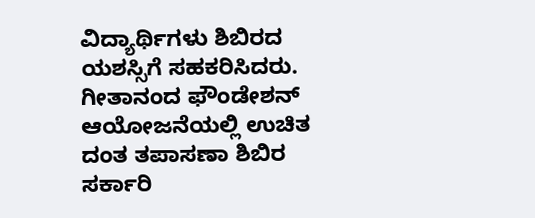ವಿದ್ಯಾರ್ಥಿಗಳು ಶಿಬಿರದ ಯಶಸ್ಸಿಗೆ ಸಹಕರಿಸಿದರು.
ಗೀತಾನಂದ ಫೌಂಡೇಶನ್ ಆಯೋಜನೆಯಲ್ಲಿ ಉಚಿತ ದಂತ ತಪಾಸಣಾ ಶಿಬಿರ ಸರ್ಕಾರಿ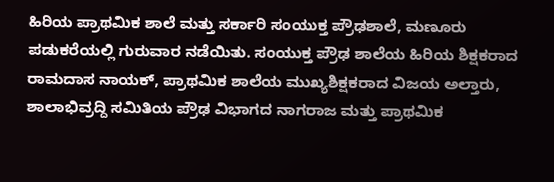ಹಿರಿಯ ಪ್ರಾಥಮಿಕ ಶಾಲೆ ಮತ್ತು ಸರ್ಕಾರಿ ಸಂಯುಕ್ತ ಪ್ರೌಢಶಾಲೆ, ಮಣೂರು ಪಡುಕರೆಯಲ್ಲಿ ಗುರುವಾರ ನಡೆಯಿತು. ಸಂಯುಕ್ತ ಪ್ರೌಢ ಶಾಲೆಯ ಹಿರಿಯ ಶಿಕ್ಷಕರಾದ ರಾಮದಾಸ ನಾಯಕ್, ಪ್ರಾಥಮಿಕ ಶಾಲೆಯ ಮುಖ್ಯಶಿಕ್ಷಕರಾದ ವಿಜಯ ಅಲ್ತಾರು, ಶಾಲಾಭಿವ್ರದ್ದಿ ಸಮಿತಿಯ ಪ್ರೌಢ ವಿಭಾಗದ ನಾಗರಾಜ ಮತ್ತು ಪ್ರಾಥಮಿಕ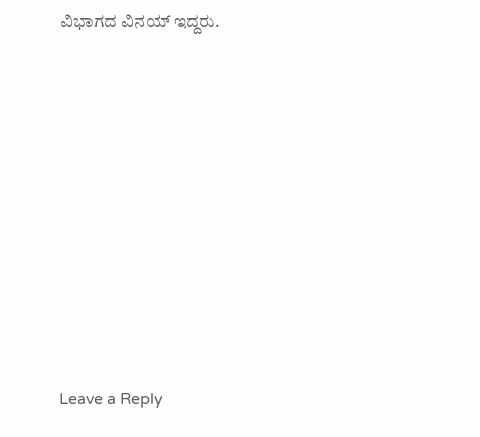ವಿಭಾಗದ ವಿನಯ್ ಇದ್ದರು.















Leave a Reply